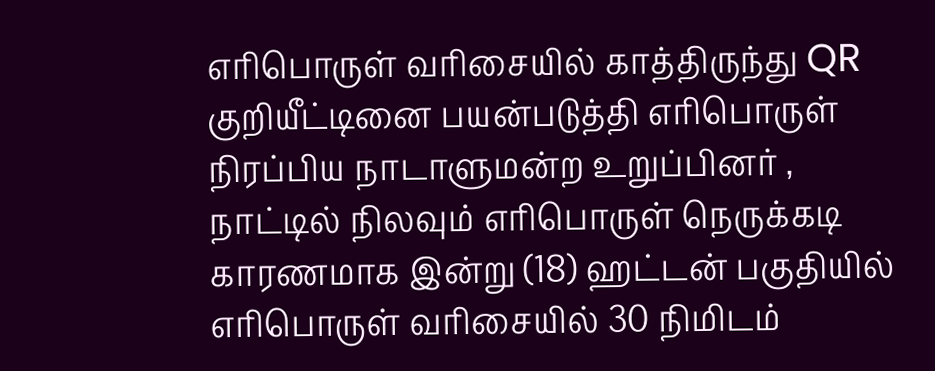எரிபொருள் வரிசையில் காத்திருந்து QR குறியீட்டினை பயன்படுத்தி எரிபொருள் நிரப்பிய நாடாளுமன்ற உறுப்பினர் , நாட்டில் நிலவும் எரிபொருள் நெருக்கடி காரணமாக இன்று (18) ஹட்டன் பகுதியில் எரிபொருள் வரிசையில் 30 நிமிடம்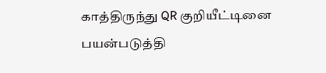காத்திருந்து QR குறியீட்டினை பயன்படுத்தி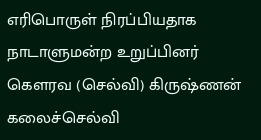எரிபொருள் நிரப்பியதாக
நாடாளுமன்ற உறுப்பினர் கௌரவ (செல்வி) கிருஷ்ணன் கலைச்செல்வி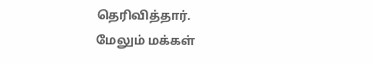தெரிவித்தார்.
மேலும் மக்கள்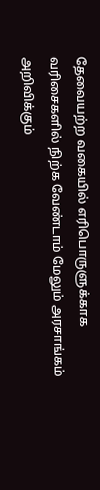தேவையற்ற வகையில் எரிபொருளுக்காக வரிசைகளில் நிற்க வேண்டாம் மேலும் அரசாங்கம் அறிவிக்கும்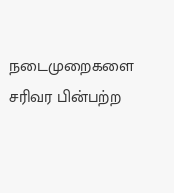நடைமுறைகளை சரிவர பின்பற்ற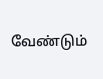வேண்டும்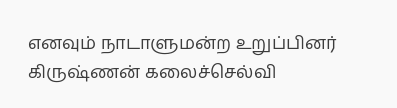எனவும் நாடாளுமன்ற உறுப்பினர் கிருஷ்ணன் கலைச்செல்வி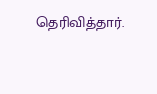தெரிவித்தார்.